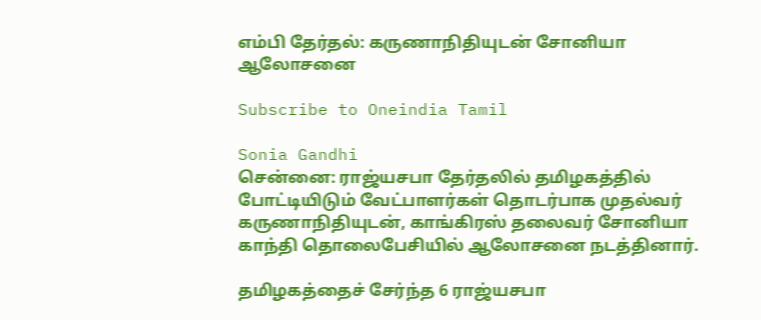எம்பி தேர்தல்: கருணாநிதியுடன் சோனியா ஆலோசனை

Subscribe to Oneindia Tamil

Sonia Gandhi
சென்னை: ராஜ்யசபா தேர்தலில் தமிழகத்தில் போட்டியிடும் வேட்பாளர்கள் தொடர்பாக முதல்வர் கருணாநிதியுடன், காங்கிரஸ் தலைவர் சோனியா காந்தி தொலைபேசியில் ஆலோசனை நடத்தினார்.

தமிழகத்தைச் சேர்ந்த 6 ராஜ்யசபா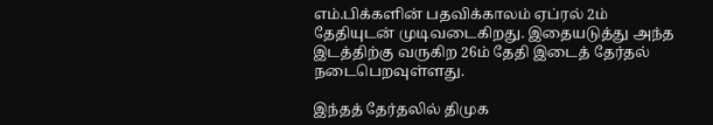எம்.பிக்களின் பதவிக்காலம் ஏப்ரல் 2ம் தேதியுடன் முடிவடைகிறது. இதையடுத்து அந்த இடத்திற்கு வருகிற 26ம் தேதி இடைத் தேர்தல் நடைபெறவுள்ளது.

இந்தத் தேர்தலில் திமுக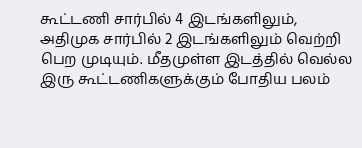கூட்டணி சார்பில் 4 இடங்களிலும், அதிமுக சார்பில் 2 இடங்களிலும் வெற்றி பெற முடியும். மீதமுள்ள இடத்தில் வெல்ல இரு கூட்டணிகளுக்கும் போதிய பலம்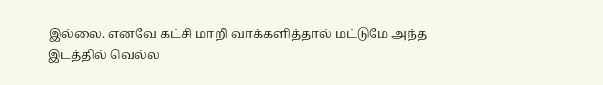இல்லை. எனவே கட்சி மாறி வாக்களித்தால் மட்டுமே அந்த இடத்தில் வெல்ல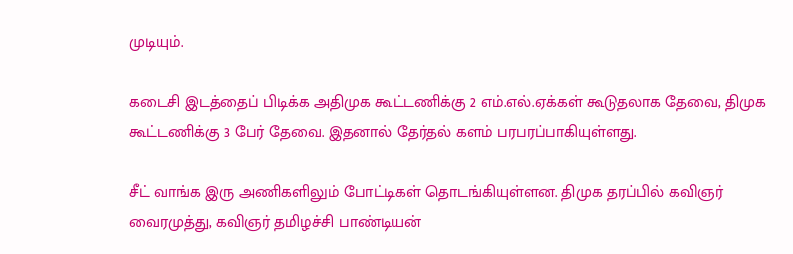முடியும்.

கடைசி இடத்தைப் பிடிக்க அதிமுக கூட்டணிக்கு 2 எம்.எல்.ஏக்கள் கூடுதலாக தேவை, திமுக கூட்டணிக்கு 3 பேர் தேவை. இதனால் தேர்தல் களம் பரபரப்பாகியுள்ளது.

சீட் வாங்க இரு அணிகளிலும் போட்டிகள் தொடங்கியுள்ளன. திமுக தரப்பில் கவிஞர் வைரமுத்து, கவிஞர் தமிழச்சி பாண்டியன்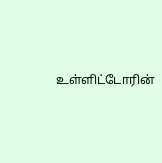உள்ளிட்டோரின்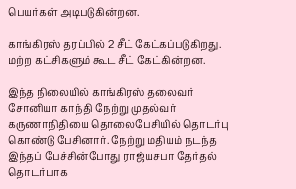பெயர்கள் அடிபடுகின்றன.

காங்கிரஸ் தரப்பில் 2 சீட் கேட்கப்படுகிறது. மற்ற கட்சிகளும் கூட சீட் கேட்கின்றன.

இந்த நிலையில் காங்கிரஸ் தலைவர் சோனியா காந்தி நேற்று முதல்வர் கருணாநிதியை தொலைபேசியில் தொடர்பு கொண்டு பேசினார். நேற்று மதியம் நடந்த இந்தப் பேச்சின்போது ராஜ்யசபா தேர்தல் தொடர்பாக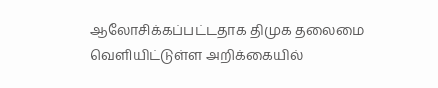ஆலோசிக்கப்பட்டதாக திமுக தலைமை வெளியிட்டுள்ள அறிக்கையில்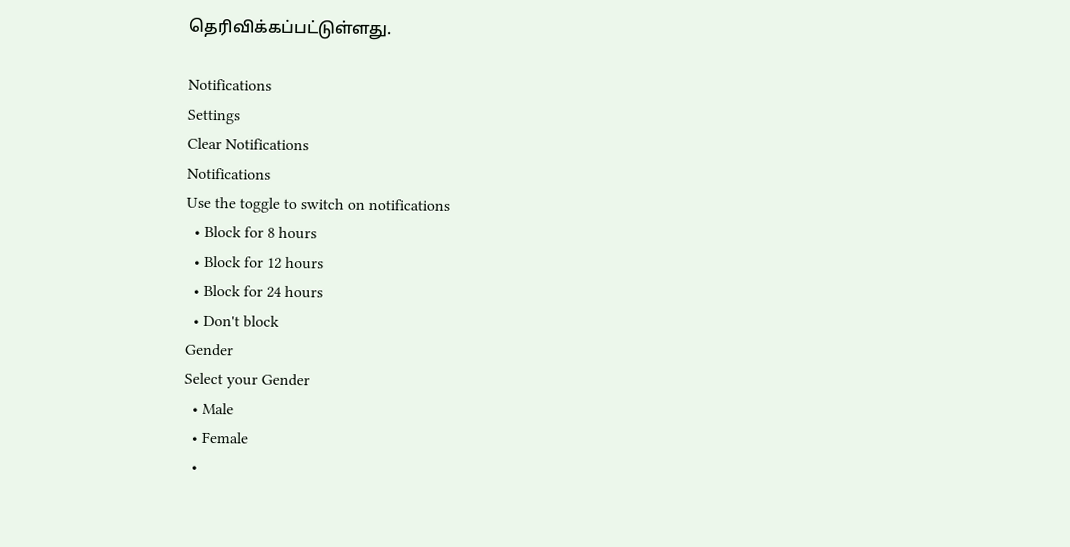தெரிவிக்கப்பட்டுள்ளது.

Notifications
Settings
Clear Notifications
Notifications
Use the toggle to switch on notifications
  • Block for 8 hours
  • Block for 12 hours
  • Block for 24 hours
  • Don't block
Gender
Select your Gender
  • Male
  • Female
  •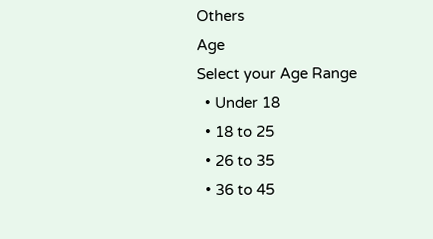Others
Age
Select your Age Range
  • Under 18
  • 18 to 25
  • 26 to 35
  • 36 to 45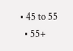• 45 to 55
  • 55+